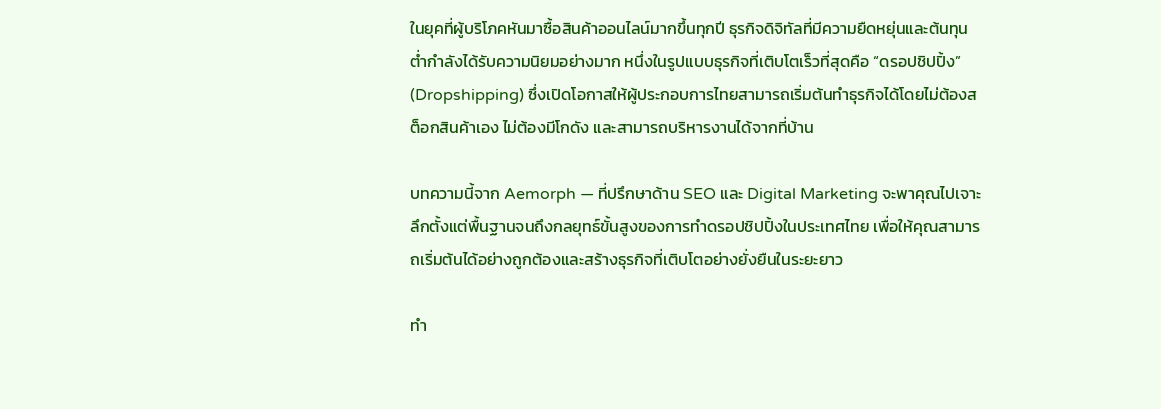ในยุคที่ผู้บริโภคหันมาซื้อสินค้าออนไลน์มากขึ้นทุกปี ธุรกิจดิจิทัลที่มีความยืดหยุ่นและต้นทุนต่ำกำลังได้รับความนิยมอย่างมาก หนึ่งในรูปแบบธุรกิจที่เติบโตเร็วที่สุดคือ “ดรอปชิปปิ้ง” (Dropshipping) ซึ่งเปิดโอกาสให้ผู้ประกอบการไทยสามารถเริ่มต้นทำธุรกิจได้โดยไม่ต้องสต็อกสินค้าเอง ไม่ต้องมีโกดัง และสามารถบริหารงานได้จากที่บ้าน

บทความนี้จาก Aemorph — ที่ปรึกษาด้าน SEO และ Digital Marketing จะพาคุณไปเจาะลึกตั้งแต่พื้นฐานจนถึงกลยุทธ์ขั้นสูงของการทำดรอปชิปปิ้งในประเทศไทย เพื่อให้คุณสามารถเริ่มต้นได้อย่างถูกต้องและสร้างธุรกิจที่เติบโตอย่างยั่งยืนในระยะยาว

ทำ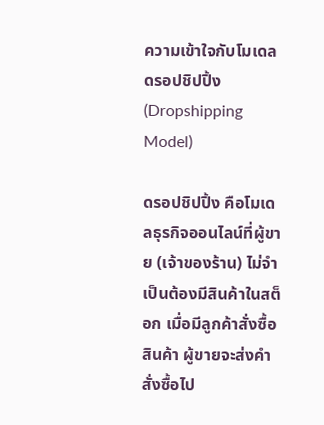ความเข้าใจกับโมเดลดรอปชิปปิ้ง (Dropshipping Model)

ดรอปชิปปิ้ง คือโมเดลธุรกิจออนไลน์ที่ผู้ขาย (เจ้าของร้าน) ไม่จำเป็นต้องมีสินค้าในสต็อก เมื่อมีลูกค้าสั่งซื้อสินค้า ผู้ขายจะส่งคำสั่งซื้อไป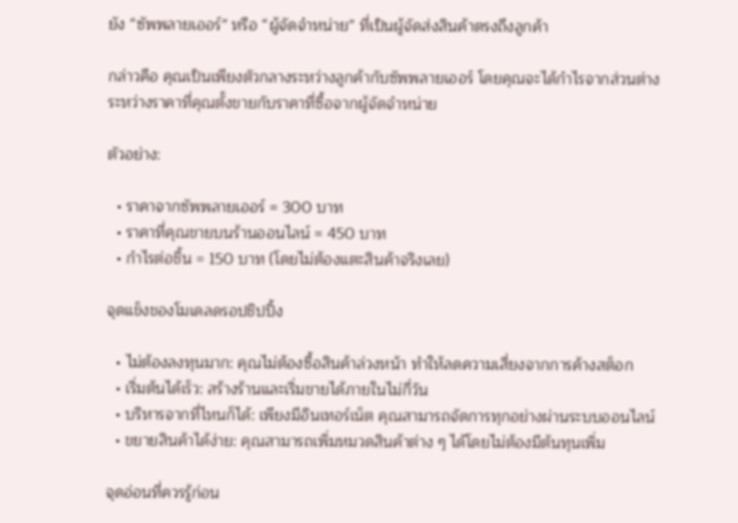ยัง “ซัพพลายเออร์” หรือ “ผู้จัดจำหน่าย” ที่เป็นผู้จัดส่งสินค้าตรงถึงลูกค้า

กล่าวคือ คุณเป็นเพียงตัวกลางระหว่างลูกค้ากับซัพพลายเออร์ โดยคุณจะได้กำไรจากส่วนต่างระหว่างราคาที่คุณตั้งขายกับราคาที่ซื้อจากผู้จัดจำหน่าย

ตัวอย่าง:

  • ราคาจากซัพพลายเออร์ = 300 บาท
  • ราคาที่คุณขายบนร้านออนไลน์ = 450 บาท
  • กำไรต่อชิ้น = 150 บาท (โดยไม่ต้องแตะสินค้าจริงเลย)

จุดแข็งของโมเดลดรอปชิปปิ้ง

  • ไม่ต้องลงทุนมาก: คุณไม่ต้องซื้อสินค้าล่วงหน้า ทำให้ลดความเสี่ยงจากการค้างสต็อก
  • เริ่มต้นได้เร็ว: สร้างร้านและเริ่มขายได้ภายในไม่กี่วัน
  • บริหารจากที่ไหนก็ได้: เพียงมีอินเทอร์เน็ต คุณสามารถจัดการทุกอย่างผ่านระบบออนไลน์
  • ขยายสินค้าได้ง่าย: คุณสามารถเพิ่มหมวดสินค้าต่าง ๆ ได้โดยไม่ต้องมีต้นทุนเพิ่ม

จุดอ่อนที่ควรรู้ก่อน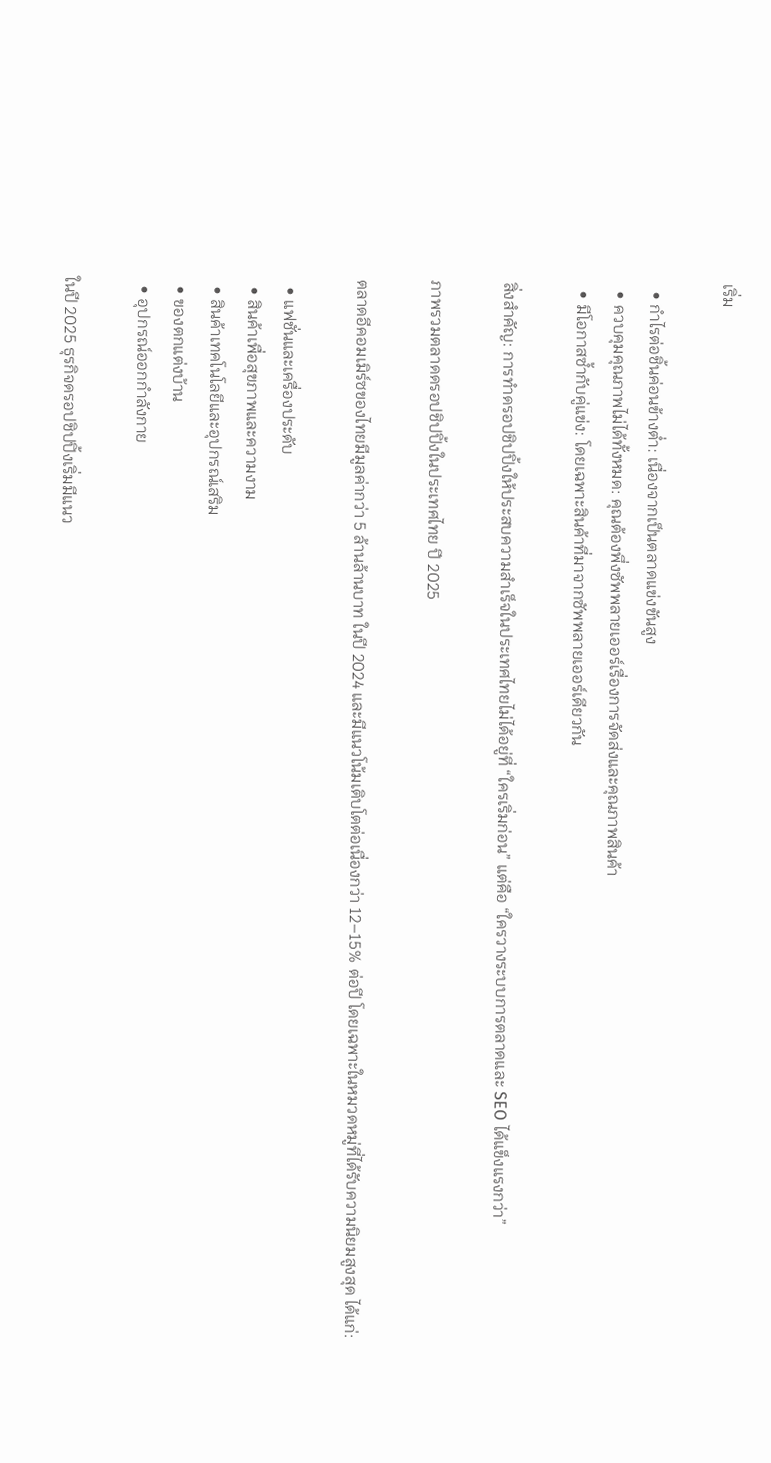เริ่ม

  • กำไรต่อชิ้นค่อนข้างต่ำ: เนื่องจากเป็นตลาดแข่งขันสูง
  • ควบคุมคุณภาพไม่ได้ทั้งหมด: คุณต้องพึ่งซัพพลายเออร์เรื่องการจัดส่งและคุณภาพสินค้า
  • มีโอกาสซ้ำกับคู่แข่ง: โดยเฉพาะสินค้าที่มาจากซัพพลายเออร์เดียวกัน

สิ่งสำคัญ: การทำดรอปชิปปิ้งให้ประสบความสำเร็จในประเทศไทยไม่ได้อยู่ที่ “ใครเริ่มก่อน” แต่คือ “ใครวางระบบการตลาดและ SEO ได้แข็งแรงกว่า”

ภาพรวมตลาดดรอปชิปปิ้งในประเทศไทย ปี 2025

ตลาดอีคอมเมิร์ซของไทยมีมูลค่ากว่า 5 ล้านล้านบาท ในปี 2024 และมีแนวโน้มเติบโตต่อเนื่องกว่า 12–15% ต่อปี โดยเฉพาะในหมวดหมู่ที่ได้รับความนิยมสูงสุด ได้แก่:

  • แฟชั่นและเครื่องประดับ
  • สินค้าเพื่อสุขภาพและความงาม
  • สินค้าเทคโนโลยีและอุปกรณ์เสริม
  • ของตกแต่งบ้าน
  • อุปกรณ์ออกกำลังกาย

ในปี 2025 ธุรกิจดรอปชิปปิ้งเริ่มมีแนว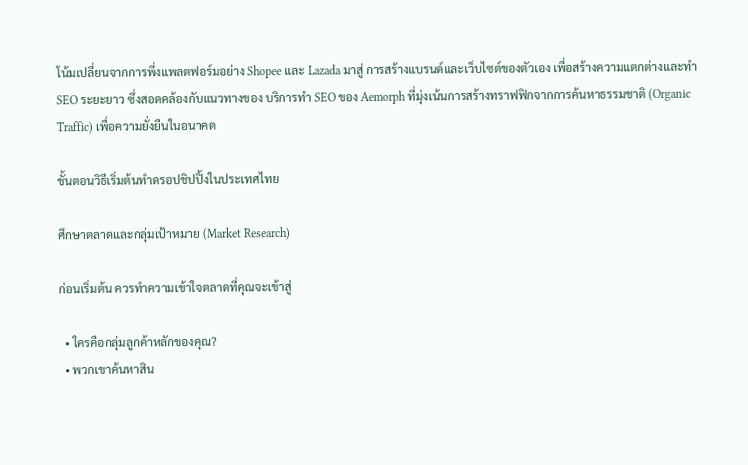โน้มเปลี่ยนจากการพึ่งแพลตฟอร์มอย่าง Shopee และ Lazada มาสู่ การสร้างแบรนด์และเว็บไซต์ของตัวเอง เพื่อสร้างความแตกต่างและทำ SEO ระยะยาว ซึ่งสอดคล้องกับแนวทางของ บริการทำ SEO ของ Aemorph ที่มุ่งเน้นการสร้างทราฟฟิกจากการค้นหาธรรมชาติ (Organic Traffic) เพื่อความยั่งยืนในอนาคต

ขั้นตอนวิธีเริ่มต้นทำดรอปชิปปิ้งในประเทศไทย

ศึกษาตลาดและกลุ่มเป้าหมาย (Market Research)

ก่อนเริ่มต้น ควรทำความเข้าใจตลาดที่คุณจะเข้าสู่

  • ใครคือกลุ่มลูกค้าหลักของคุณ?
  • พวกเขาค้นหาสิน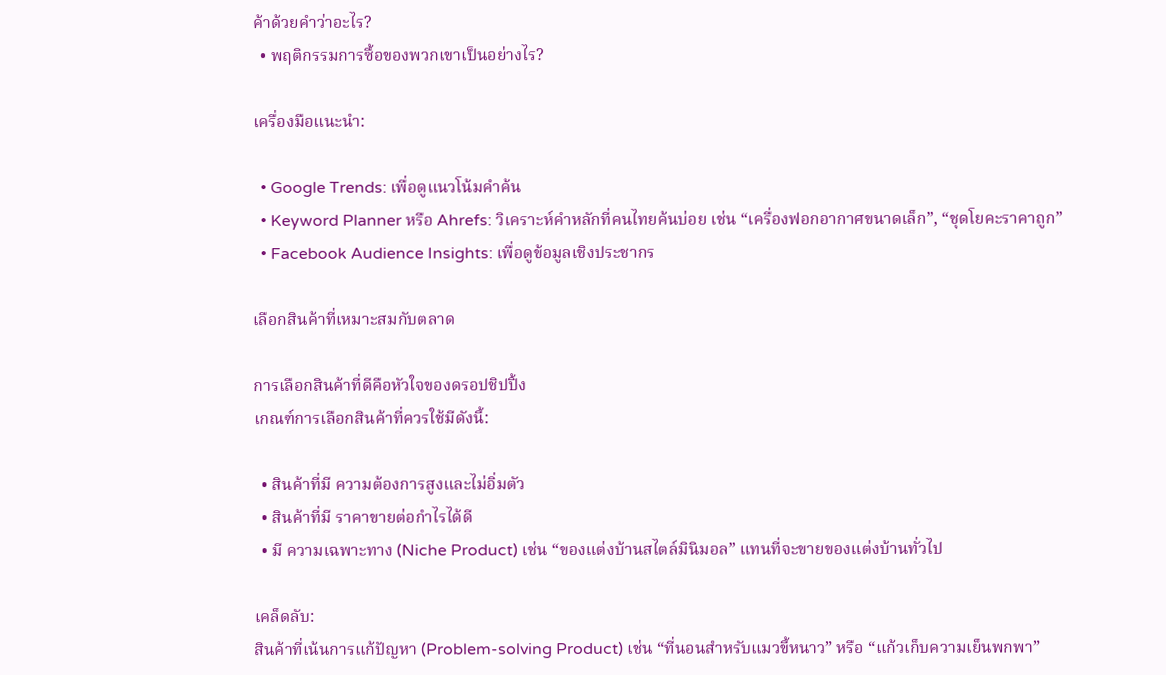ค้าด้วยคำว่าอะไร?
  • พฤติกรรมการซื้อของพวกเขาเป็นอย่างไร?

เครื่องมือแนะนำ:

  • Google Trends: เพื่อดูแนวโน้มคำค้น
  • Keyword Planner หรือ Ahrefs: วิเคราะห์คำหลักที่คนไทยค้นบ่อย เช่น “เครื่องฟอกอากาศขนาดเล็ก”, “ชุดโยคะราคาถูก”
  • Facebook Audience Insights: เพื่อดูข้อมูลเชิงประชากร

เลือกสินค้าที่เหมาะสมกับตลาด

การเลือกสินค้าที่ดีคือหัวใจของดรอปชิปปิ้ง
เกณฑ์การเลือกสินค้าที่ควรใช้มีดังนี้:

  • สินค้าที่มี ความต้องการสูงและไม่อิ่มตัว
  • สินค้าที่มี ราคาขายต่อกำไรได้ดี
  • มี ความเฉพาะทาง (Niche Product) เช่น “ของแต่งบ้านสไตล์มินิมอล” แทนที่จะขายของแต่งบ้านทั่วไป

เคล็ดลับ:
สินค้าที่เน้นการแก้ปัญหา (Problem-solving Product) เช่น “ที่นอนสำหรับแมวขี้หนาว” หรือ “แก้วเก็บความเย็นพกพา”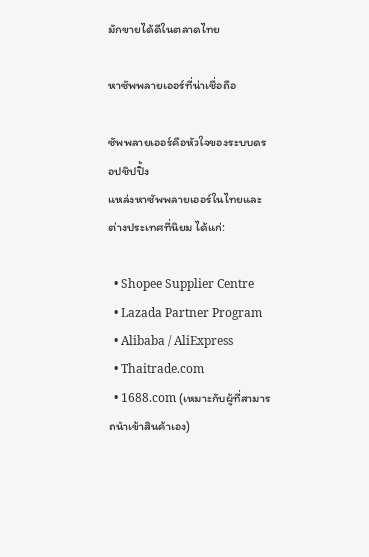มักขายได้ดีในตลาดไทย

หาซัพพลายเออร์ที่น่าเชื่อถือ

ซัพพลายเออร์คือหัวใจของระบบดรอปชิปปิ้ง
แหล่งหาซัพพลายเออร์ในไทยและต่างประเทศที่นิยม ได้แก่:

  • Shopee Supplier Centre
  • Lazada Partner Program
  • Alibaba / AliExpress
  • Thaitrade.com
  • 1688.com (เหมาะกับผู้ที่สามารถนำเข้าสินค้าเอง)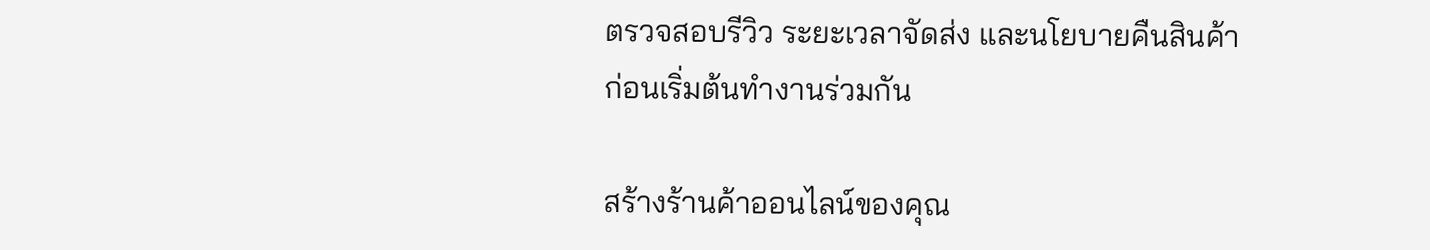ตรวจสอบรีวิว ระยะเวลาจัดส่ง และนโยบายคืนสินค้าก่อนเริ่มต้นทำงานร่วมกัน

สร้างร้านค้าออนไลน์ของคุณ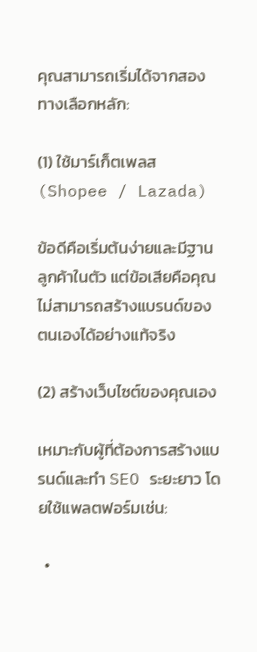คุณสามารถเริ่มได้จากสองทางเลือกหลัก:

(1) ใช้มาร์เก็ตเพลส (Shopee / Lazada)

ข้อดีคือเริ่มต้นง่ายและมีฐานลูกค้าในตัว แต่ข้อเสียคือคุณไม่สามารถสร้างแบรนด์ของตนเองได้อย่างแท้จริง

(2) สร้างเว็บไซต์ของคุณเอง

เหมาะกับผู้ที่ต้องการสร้างแบรนด์และทำ SEO ระยะยาว โดยใช้แพลตฟอร์มเช่น:

  •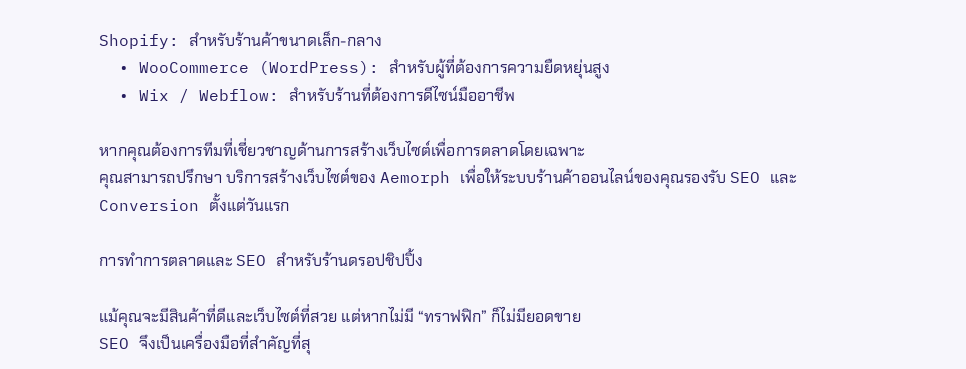Shopify: สำหรับร้านค้าขนาดเล็ก-กลาง
  • WooCommerce (WordPress): สำหรับผู้ที่ต้องการความยืดหยุ่นสูง
  • Wix / Webflow: สำหรับร้านที่ต้องการดีไซน์มืออาชีพ

หากคุณต้องการทีมที่เชี่ยวชาญด้านการสร้างเว็บไซต์เพื่อการตลาดโดยเฉพาะ
คุณสามารถปรึกษา บริการสร้างเว็บไซต์ของ Aemorph เพื่อให้ระบบร้านค้าออนไลน์ของคุณรองรับ SEO และ Conversion ตั้งแต่วันแรก

การทำการตลาดและ SEO สำหรับร้านดรอปชิปปิ้ง

แม้คุณจะมีสินค้าที่ดีและเว็บไซต์ที่สวย แต่หากไม่มี “ทราฟฟิก” ก็ไม่มียอดขาย
SEO จึงเป็นเครื่องมือที่สำคัญที่สุ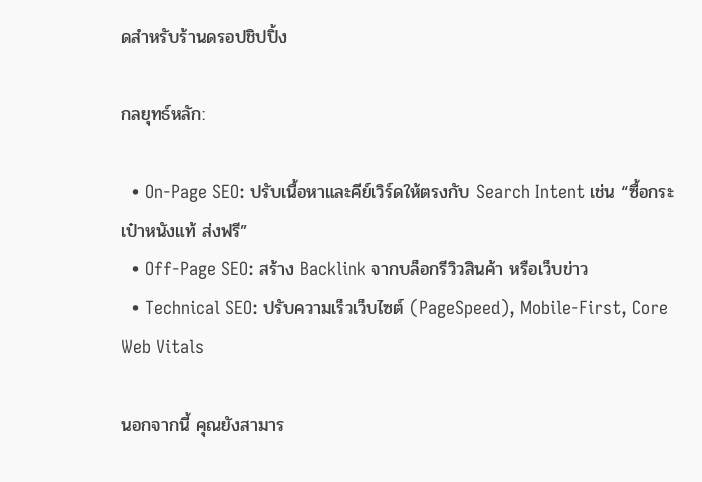ดสำหรับร้านดรอปชิปปิ้ง

กลยุทธ์หลัก:

  • On-Page SEO: ปรับเนื้อหาและคีย์เวิร์ดให้ตรงกับ Search Intent เช่น “ซื้อกระเป๋าหนังแท้ ส่งฟรี”
  • Off-Page SEO: สร้าง Backlink จากบล็อกรีวิวสินค้า หรือเว็บข่าว
  • Technical SEO: ปรับความเร็วเว็บไซต์ (PageSpeed), Mobile-First, Core Web Vitals

นอกจากนี้ คุณยังสามาร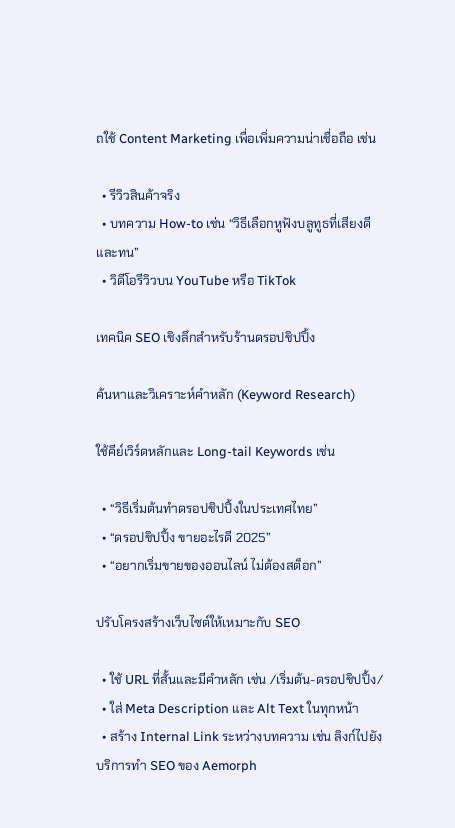ถใช้ Content Marketing เพื่อเพิ่มความน่าเชื่อถือ เช่น

  • รีวิวสินค้าจริง
  • บทความ How-to เช่น “วิธีเลือกหูฟังบลูทูธที่เสียงดีและทน”
  • วิดีโอรีวิวบน YouTube หรือ TikTok

เทคนิค SEO เชิงลึกสำหรับร้านดรอปชิปปิ้ง

ค้นหาและวิเคราะห์คำหลัก (Keyword Research)

ใช้คีย์เวิร์ดหลักและ Long-tail Keywords เช่น

  • “วิธีเริ่มต้นทำดรอปชิปปิ้งในประเทศไทย”
  • “ดรอปชิปปิ้ง ขายอะไรดี 2025”
  • “อยากเริ่มขายของออนไลน์ ไม่ต้องสต็อก”

ปรับโครงสร้างเว็บไซต์ให้เหมาะกับ SEO

  • ใช้ URL ที่สั้นและมีคำหลัก เช่น /เริ่มต้น-ดรอปชิปปิ้ง/
  • ใส่ Meta Description และ Alt Text ในทุกหน้า
  • สร้าง Internal Link ระหว่างบทความ เช่น ลิงก์ไปยัง บริการทำ SEO ของ Aemorph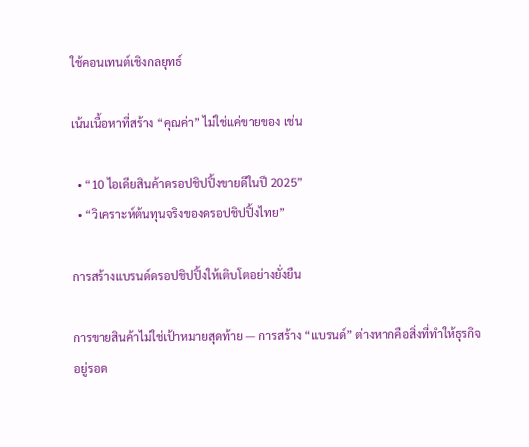ใช้คอนเทนต์เชิงกลยุทธ์

เน้นเนื้อหาที่สร้าง “คุณค่า” ไม่ใช่แค่ขายของ เช่น

  • “10 ไอเดียสินค้าดรอปชิปปิ้งขายดีในปี 2025”
  • “วิเคราะห์ต้นทุนจริงของดรอปชิปปิ้งไทย”

การสร้างแบรนด์ดรอปชิปปิ้งให้เติบโตอย่างยั่งยืน

การขายสินค้าไม่ใช่เป้าหมายสุดท้าย — การสร้าง “แบรนด์” ต่างหากคือสิ่งที่ทำให้ธุรกิจอยู่รอด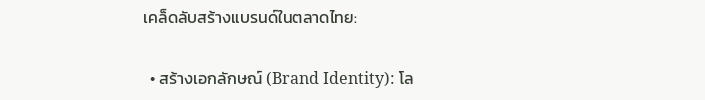เคล็ดลับสร้างแบรนด์ในตลาดไทย:

  • สร้างเอกลักษณ์ (Brand Identity): โล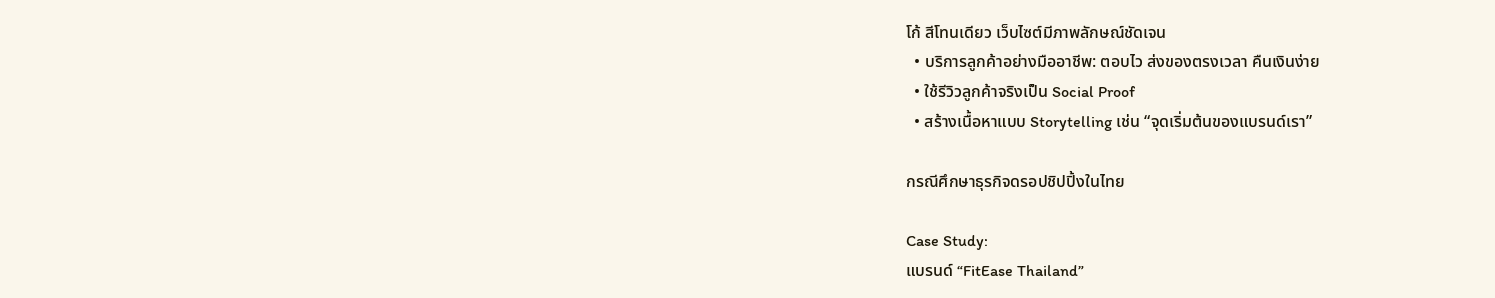โก้ สีโทนเดียว เว็บไซต์มีภาพลักษณ์ชัดเจน
  • บริการลูกค้าอย่างมืออาชีพ: ตอบไว ส่งของตรงเวลา คืนเงินง่าย
  • ใช้รีวิวลูกค้าจริงเป็น Social Proof
  • สร้างเนื้อหาแบบ Storytelling เช่น “จุดเริ่มต้นของแบรนด์เรา”

กรณีศึกษาธุรกิจดรอปชิปปิ้งในไทย

Case Study:
แบรนด์ “FitEase Thailand”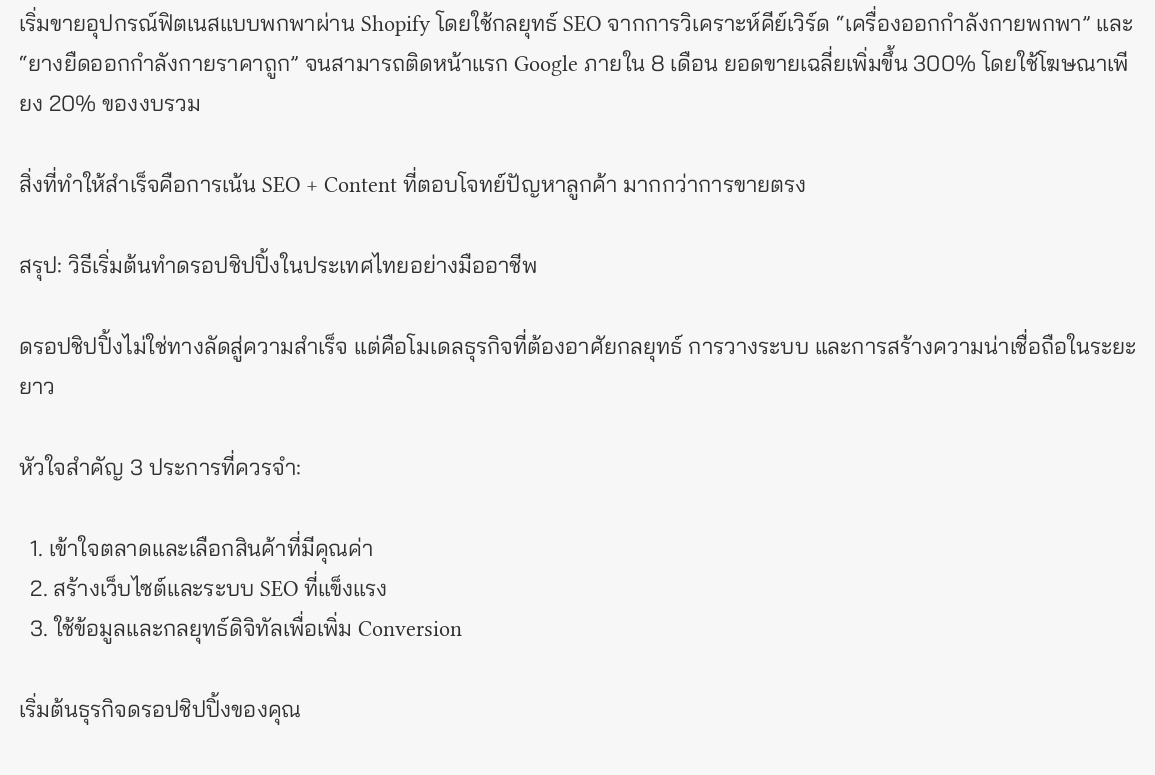เริ่มขายอุปกรณ์ฟิตเนสแบบพกพาผ่าน Shopify โดยใช้กลยุทธ์ SEO จากการวิเคราะห์คีย์เวิร์ด “เครื่องออกกำลังกายพกพา” และ “ยางยืดออกกำลังกายราคาถูก” จนสามารถติดหน้าแรก Google ภายใน 8 เดือน ยอดขายเฉลี่ยเพิ่มขึ้น 300% โดยใช้โฆษณาเพียง 20% ของงบรวม

สิ่งที่ทำให้สำเร็จคือการเน้น SEO + Content ที่ตอบโจทย์ปัญหาลูกค้า มากกว่าการขายตรง

สรุป: วิธีเริ่มต้นทำดรอปชิปปิ้งในประเทศไทยอย่างมืออาชีพ

ดรอปชิปปิ้งไม่ใช่ทางลัดสู่ความสำเร็จ แต่คือโมเดลธุรกิจที่ต้องอาศัยกลยุทธ์ การวางระบบ และการสร้างความน่าเชื่อถือในระยะยาว

หัวใจสำคัญ 3 ประการที่ควรจำ:

  1. เข้าใจตลาดและเลือกสินค้าที่มีคุณค่า
  2. สร้างเว็บไซต์และระบบ SEO ที่แข็งแรง
  3. ใช้ข้อมูลและกลยุทธ์ดิจิทัลเพื่อเพิ่ม Conversion

เริ่มต้นธุรกิจดรอปชิปปิ้งของคุณ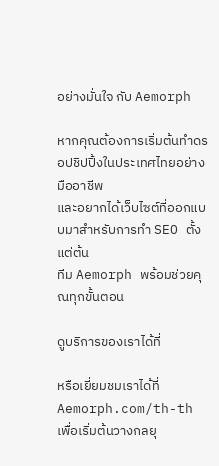อย่างมั่นใจ กับ Aemorph

หากคุณต้องการเริ่มต้นทำดรอปชิปปิ้งในประเทศไทยอย่างมืออาชีพ
และอยากได้เว็บไซต์ที่ออกแบบมาสำหรับการทำ SEO ตั้งแต่ต้น
ทีม Aemorph พร้อมช่วยคุณทุกขั้นตอน

ดูบริการของเราได้ที่

หรือเยี่ยมชมเราได้ที่ Aemorph.com/th-th
เพื่อเริ่มต้นวางกลยุ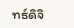ทธ์ดิจิ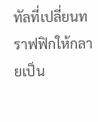ทัลที่เปลี่ยนทราฟฟิกให้กลายเป็น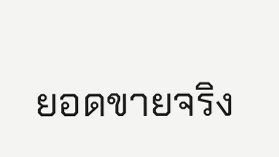ยอดขายจริง